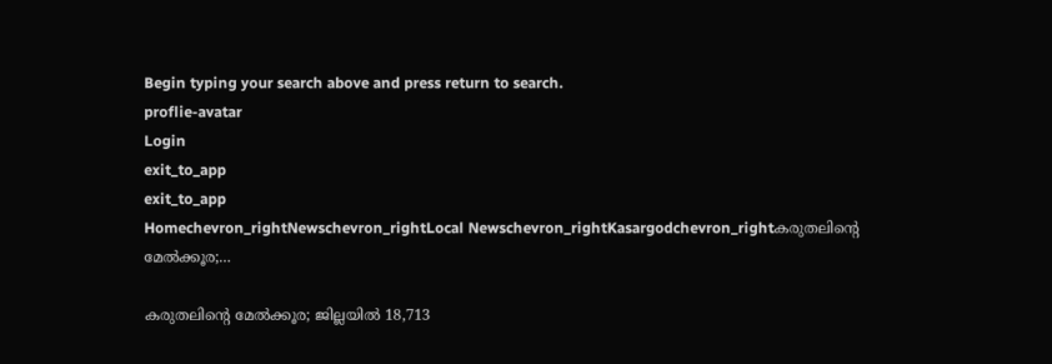Begin typing your search above and press return to search.
proflie-avatar
Login
exit_to_app
exit_to_app
Homechevron_rightNewschevron_rightLocal Newschevron_rightKasargodchevron_rightകരുതലിന്റെ മേല്‍ക്കൂര;...

കരുതലിന്റെ മേല്‍ക്കൂര; ജില്ലയില്‍ 18,713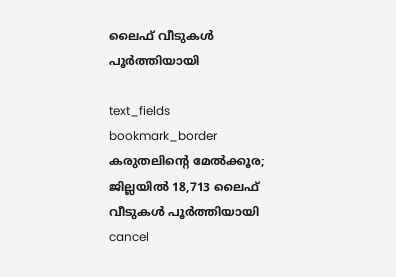ലൈഫ് വീടുകള്‍ പൂര്‍ത്തിയായി

text_fields
bookmark_border
കരുതലിന്റെ മേല്‍ക്കൂര; ജില്ലയില്‍ 18,713 ലൈഫ് വീടുകള്‍ പൂര്‍ത്തിയായി
cancel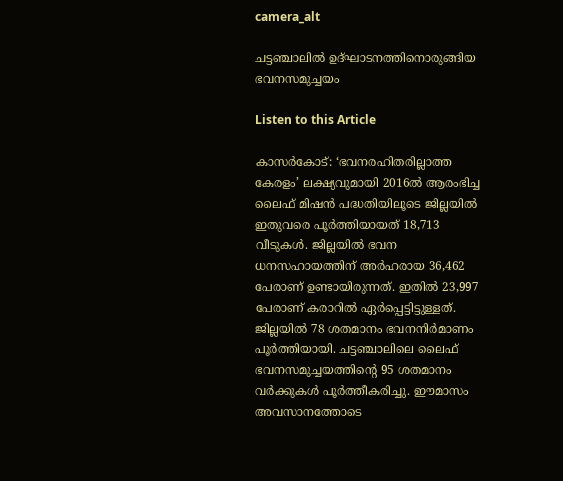camera_alt

ചട്ടഞ്ചാലിൽ ഉദ്ഘാടനത്തിനൊരുങ്ങിയ ഭവനസമുച്ചയം

Listen to this Article

കാസർകോട്: ‘ഭവനരഹിതരില്ലാത്ത കേരളം’ ലക്ഷ്യവുമായി 2016ല്‍ ആരംഭിച്ച ലൈഫ് മിഷന്‍ പദ്ധതിയിലൂടെ ജില്ലയില്‍ ഇതുവരെ പൂര്‍ത്തിയായത് 18,713 വീടുകള്‍. ജില്ലയില്‍ ഭവന ധനസഹായത്തിന് അര്‍ഹരായ 36,462 പേരാണ് ഉണ്ടായിരുന്നത്. ഇതില്‍ 23,997 പേരാണ് കരാറില്‍ ഏര്‍പ്പെട്ടിട്ടുള്ളത്. ജില്ലയില്‍ 78 ശതമാനം ഭവനനിര്‍മാണം പൂര്‍ത്തിയായി. ചട്ടഞ്ചാലിലെ ലൈഫ് ഭവനസമുച്ചയത്തിന്റെ 95 ശതമാനം വര്‍ക്കുകള്‍ പൂര്‍ത്തീകരിച്ചു. ഈമാസം അവസാനത്തോടെ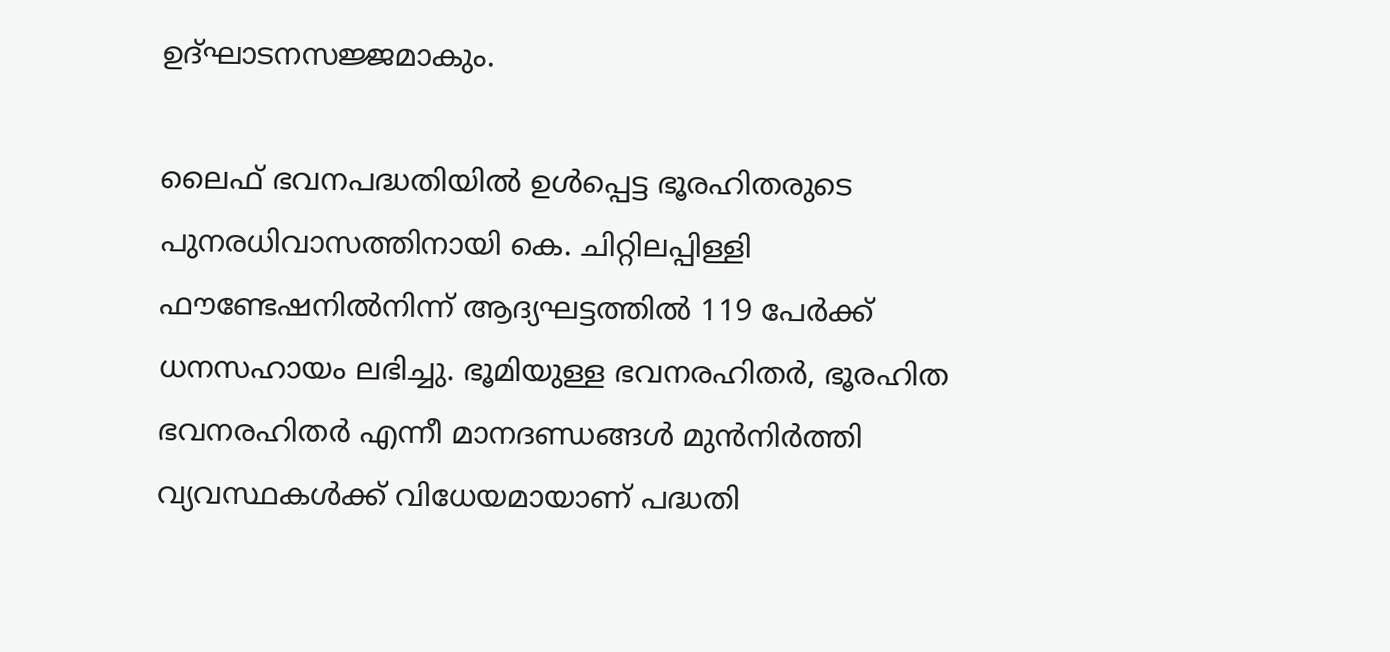ഉദ്ഘാടനസജ്ജമാകും.

ലൈഫ് ഭവനപദ്ധതിയില്‍ ഉള്‍പ്പെട്ട ഭൂരഹിതരുടെ പുനരധിവാസത്തിനായി കെ. ചിറ്റിലപ്പിള്ളി ഫൗണ്ടേഷനില്‍നിന്ന് ആദ്യഘട്ടത്തില്‍ 119 പേര്‍ക്ക് ധനസഹായം ലഭിച്ചു. ഭൂമിയുള്ള ഭവനരഹിതര്‍, ഭൂരഹിത ഭവനരഹിതര്‍ എന്നീ മാനദണ്ഡങ്ങള്‍ മുന്‍നിര്‍ത്തി വ്യവസ്ഥകള്‍ക്ക് വിധേയമായാണ് പദ്ധതി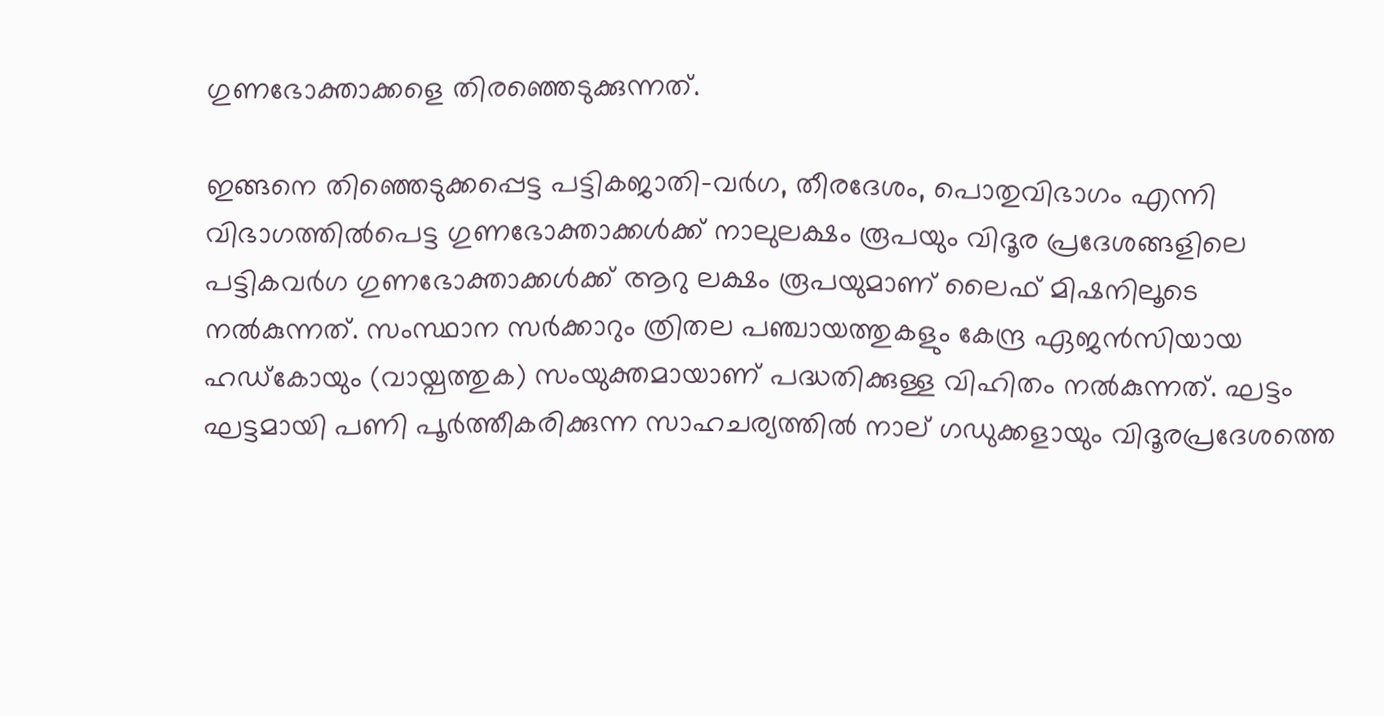ഗുണഭോക്താക്കളെ തിരഞ്ഞെടുക്കുന്നത്.

ഇങ്ങനെ തിഞ്ഞെടുക്കപ്പെട്ട പട്ടികജാതി-വര്‍ഗ, തീരദേശം, പൊതുവിഭാഗം എന്നി വിഭാഗത്തിൽപെട്ട ഗുണഭോക്താക്കള്‍ക്ക് നാലുലക്ഷം രൂപയും വിദൂര പ്രദേശങ്ങളിലെ പട്ടികവര്‍ഗ ഗുണഭോക്താക്കള്‍ക്ക് ആറു ലക്ഷം രൂപയുമാണ് ലൈഫ് മിഷനിലൂടെ നല്‍കുന്നത്. സംസ്ഥാന സര്‍ക്കാറും ത്രിതല പഞ്ചായത്തുകളും കേന്ദ്ര ഏജന്‍സിയായ ഹഡ്കോയും (വായ്പത്തുക) സംയുക്തമായാണ് പദ്ധതിക്കുള്ള വിഹിതം നല്‍കുന്നത്. ഘട്ടം ഘട്ടമായി പണി പൂര്‍ത്തീകരിക്കുന്ന സാഹചര്യത്തില്‍ നാല് ഗഡുക്കളായും വിദൂരപ്രദേശത്തെ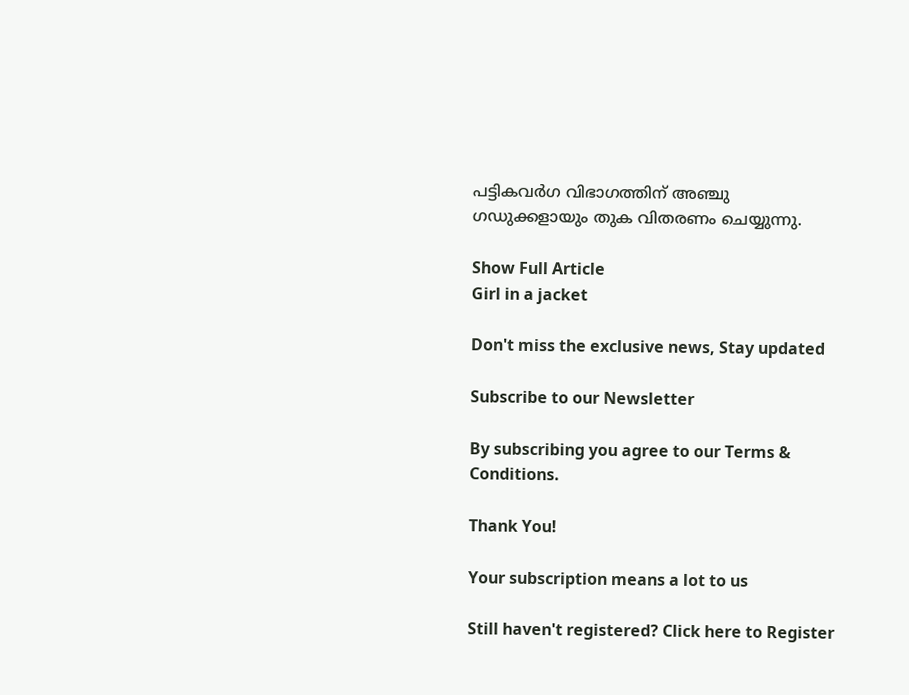പട്ടികവര്‍ഗ വിഭാഗത്തിന് അഞ്ചു ഗഡുക്കളായും തുക വിതരണം ചെയ്യുന്നു.

Show Full Article
Girl in a jacket

Don't miss the exclusive news, Stay updated

Subscribe to our Newsletter

By subscribing you agree to our Terms & Conditions.

Thank You!

Your subscription means a lot to us

Still haven't registered? Click here to Register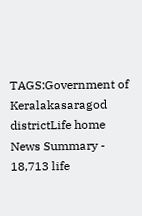TAGS:Government of Keralakasaragod districtLife home
News Summary - 18,713 life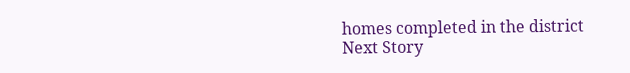homes completed in the district
Next Story